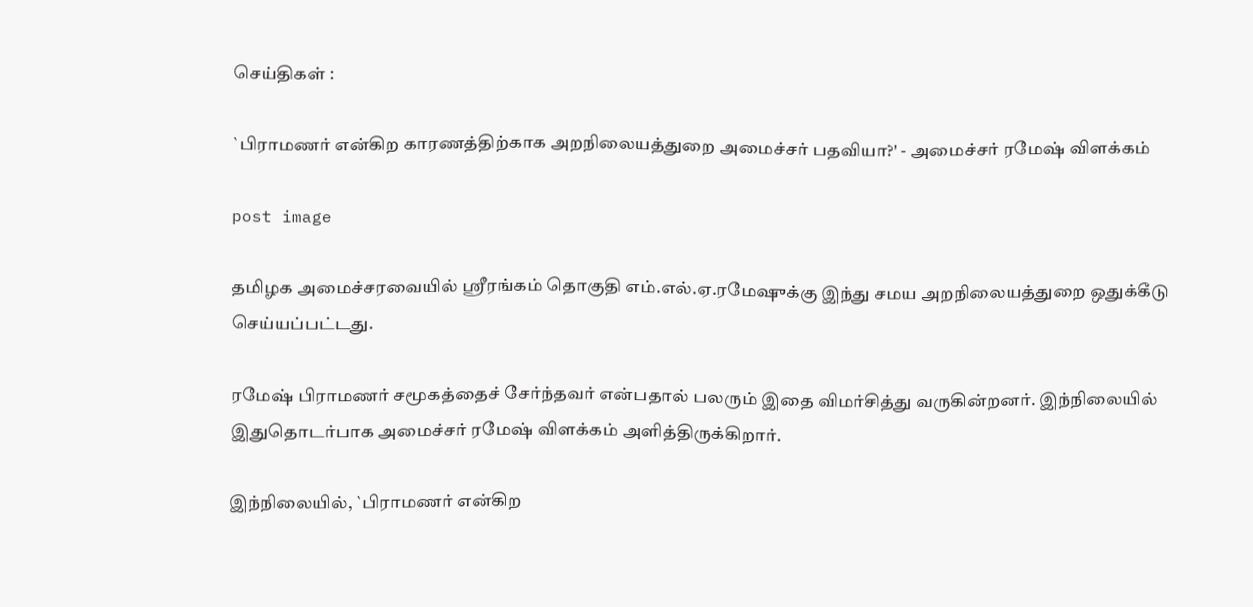செய்திகள் :

`பிராமணர் என்கிற காரணத்திற்காக அறநிலையத்துறை அமைச்சர் பதவியா?' - அமைச்சர் ரமேஷ் விளக்கம்

post image

தமிழக அமைச்சரவையில் ஸ்ரீரங்கம் தொகுதி எம்.எல்.ஏ.ரமேஷுக்கு இந்து சமய அறநிலையத்துறை ஒதுக்கீடு செய்யப்பட்டது.

ரமேஷ் பிராமணர் சமூகத்தைச் சேர்ந்தவர் என்பதால் பலரும் இதை விமர்சித்து வருகின்றனர். இந்நிலையில் இதுதொடர்பாக அமைச்சர் ரமேஷ் விளக்கம் அளித்திருக்கிறார்.

இந்நிலையில், `பிராமணர் என்கிற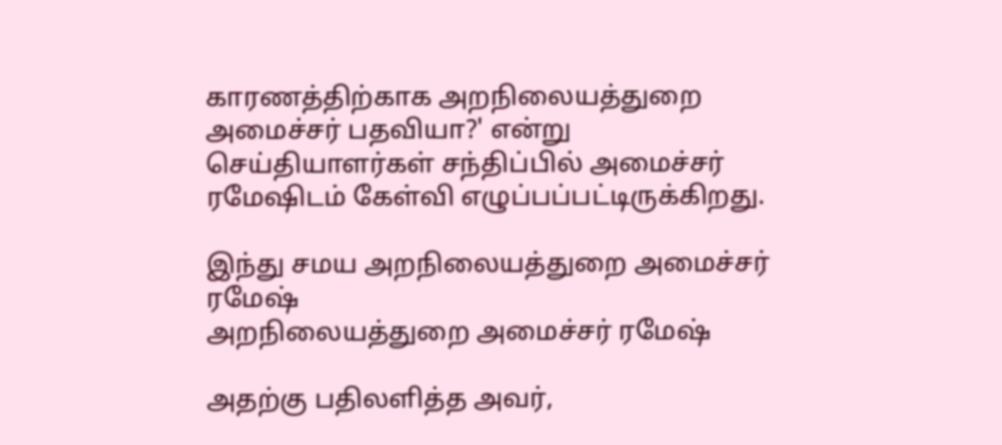காரணத்திற்காக அறநிலையத்துறை அமைச்சர் பதவியா?' என்று செய்தியாளர்கள் சந்திப்பில் அமைச்சர் ரமேஷிடம் கேள்வி எழுப்பப்பட்டிருக்கிறது.

இந்து சமய அறநிலையத்துறை அமைச்சர் ரமேஷ்
அறநிலையத்துறை அமைச்சர் ரமேஷ்

அதற்கு பதிலளித்த அவர்,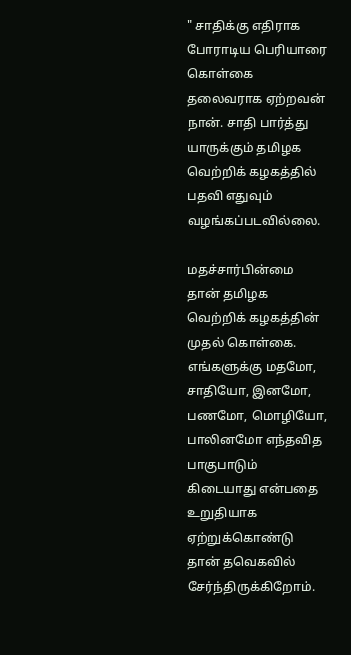" சாதிக்கு எதிராக போராடிய பெரியாரை கொள்கை தலைவராக ஏற்றவன் நான். சாதி பார்த்து யாருக்கும் தமிழக வெற்றிக் கழகத்தில் பதவி எதுவும் வழங்கப்படவில்லை.

மதச்சார்பின்மை தான் தமிழக வெற்றிக் கழகத்தின் முதல் கொள்கை. எங்களுக்கு மதமோ, சாதியோ, இனமோ, பணமோ, மொழியோ, பாலினமோ எந்தவித பாகுபாடும் கிடையாது என்பதை உறுதியாக ஏற்றுக்கொண்டு தான் தவெகவில் சேர்ந்திருக்கிறோம்.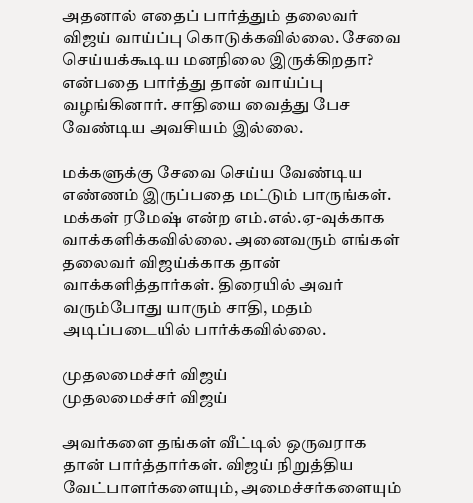அதனால் எதைப் பார்த்தும் தலைவர் விஜய் வாய்ப்பு கொடுக்கவில்லை. சேவை செய்யக்கூடிய மனநிலை இருக்கிறதா? என்பதை பார்த்து தான் வாய்ப்பு வழங்கினார். சாதியை வைத்து பேச வேண்டிய அவசியம் இல்லை.

மக்களுக்கு சேவை செய்ய வேண்டிய எண்ணம் இருப்பதை மட்டும் பாருங்கள். மக்கள் ரமேஷ் என்ற எம்.எல்.ஏ-வுக்காக வாக்களிக்கவில்லை. அனைவரும் எங்கள் தலைவர் விஜய்க்காக தான் வாக்களித்தார்கள். திரையில் அவர் வரும்போது யாரும் சாதி, மதம் அடிப்படையில் பார்க்கவில்லை.

முதலமைச்சர் விஜய்
முதலமைச்சர் விஜய்

அவர்களை தங்கள் வீட்டில் ஒருவராக தான் பார்த்தார்கள். விஜய் நிறுத்திய வேட்பாளர்களையும், அமைச்சர்களையும்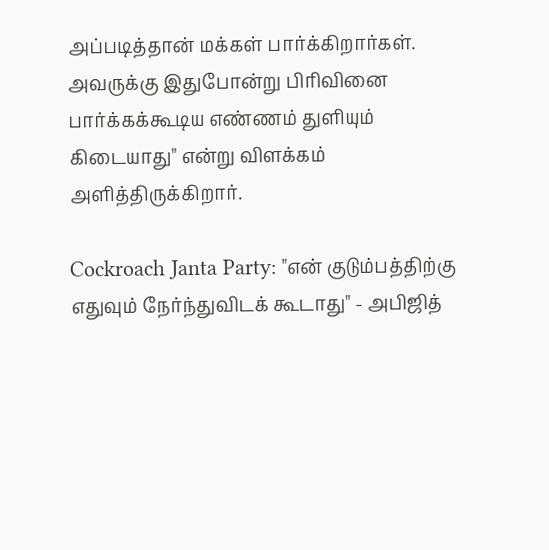அப்படித்தான் மக்கள் பார்க்கிறார்கள். அவருக்கு இதுபோன்று பிரிவினை பார்க்கக்கூடிய எண்ணம் துளியும் கிடையாது" என்று விளக்கம் அளித்திருக்கிறார்.

Cockroach Janta Party: "என் குடும்பத்திற்கு எதுவும் நேர்ந்துவிடக் கூடாது" - அபிஜித்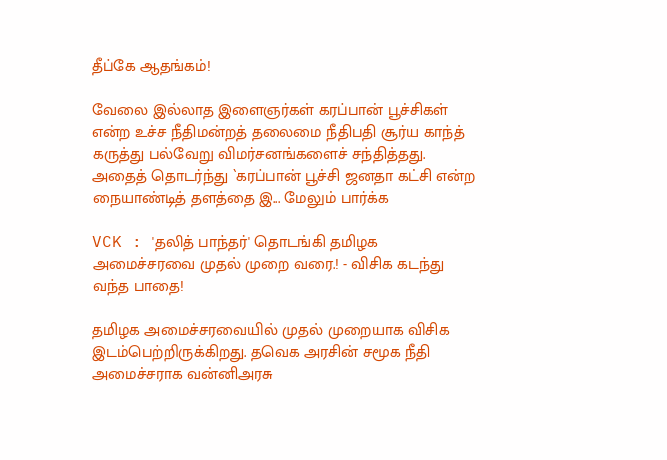தீப்கே ஆதங்கம்!

வேலை இல்லாத இளைஞர்கள் கரப்பான் பூச்சிகள் என்ற உச்ச நீதிமன்றத் தலைமை நீதிபதி சூர்ய காந்த் கருத்து பல்வேறு விமர்சனங்களைச் சந்தித்தது. அதைத் தொடர்ந்து `கரப்பான் பூச்சி ஜனதா கட்சி என்ற நையாண்டித் தளத்தை இ... மேலும் பார்க்க

VCK : 'தலித் பாந்தர்' தொடங்கி தமிழக அமைச்சரவை முதல் முறை வரை.! - விசிக கடந்து வந்த பாதை!

தமிழக அமைச்சரவையில் முதல் முறையாக விசிக இடம்பெற்றிருக்கிறது. தவெக அரசின் சமூக நீதி அமைச்சராக வன்னிஅரசு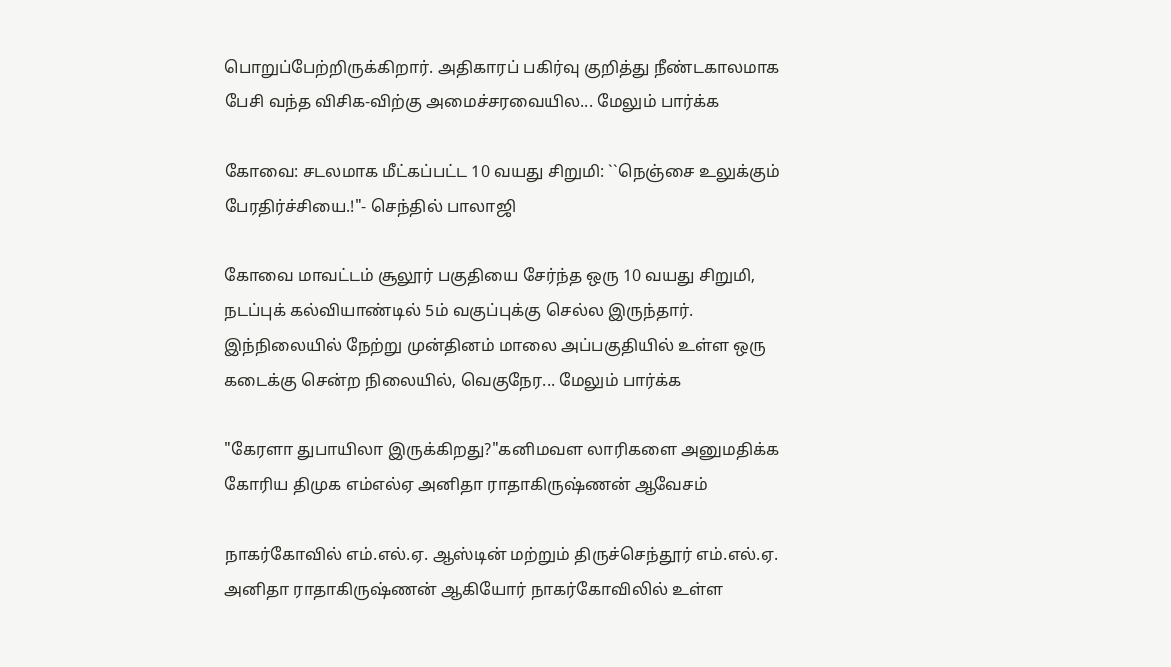பொறுப்பேற்றிருக்கிறார். அதிகாரப் பகிர்வு குறித்து நீண்டகாலமாக பேசி வந்த விசிக-விற்கு அமைச்சரவையில... மேலும் பார்க்க

கோவை: சடலமாக மீட்கப்பட்ட 10 வயது சிறுமி: ``நெஞ்சை உலுக்கும் பேரதிர்ச்சியை.!"- செந்தில் பாலாஜி

கோவை மாவட்டம் சூலூர் பகுதியை சேர்ந்த ஒரு 10 வயது சிறுமி, நடப்புக் கல்வியாண்டில் 5ம் வகுப்புக்கு செல்ல இருந்தார். இந்நிலையில் நேற்று முன்தினம் மாலை அப்பகுதியில் உள்ள ஒரு கடைக்கு சென்ற நிலையில், வெகுநேர... மேலும் பார்க்க

"கேரளா துபாயிலா இருக்கிறது?"கனிமவள லாரிகளை அனுமதிக்க கோரிய திமுக எம்எல்ஏ அனிதா ராதாகிருஷ்ணன் ஆவேசம்

நாகர்கோவில் எம்.எல்.ஏ. ஆஸ்டின் மற்றும் திருச்செந்தூர் எம்.எல்.ஏ. அனிதா ராதாகிருஷ்ணன் ஆகியோர் நாகர்கோவிலில் உள்ள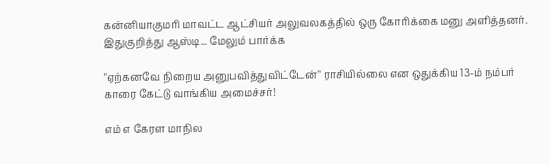கன்னியாகுமரி மாவட்ட ஆட்சியர் அலுவலகத்தில் ஒரு கோரிக்கை மனு அளித்தனர். இதுகுறித்து ஆஸ்டி... மேலும் பார்க்க

"ஏற்கனவே நிறைய அனுபவித்துவிட்டேன்" ராசியில்லை என ஒதுக்கிய 13-ம் நம்பர் காரை கேட்டு வாங்கிய அமைச்சர்!

எம் எ கேரள மாநில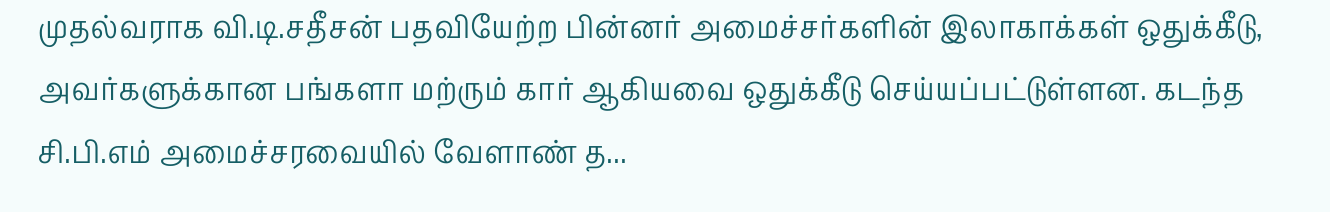முதல்வராக வி.டி.சதீசன் பதவியேற்ற பின்னர் அமைச்சர்களின் இலாகாக்கள் ஒதுக்கீடு, அவர்களுக்கான பங்களா மற்ரும் கார் ஆகியவை ஒதுக்கீடு செய்யப்பட்டுள்ளன. கடந்த சி.பி.எம் அமைச்சரவையில் வேளாண் த...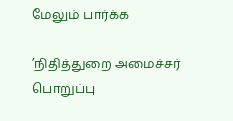மேலும் பார்க்க

’நிதித்துறை அமைச்சர் பொறுப்பு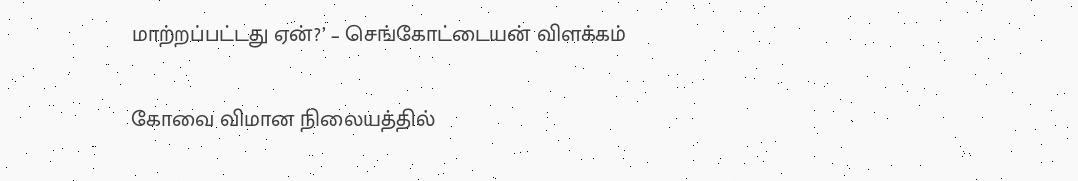மாற்றப்பட்டது ஏன்?’ – செங்கோட்டையன் விளக்கம்

கோவை விமான நிலையத்தில்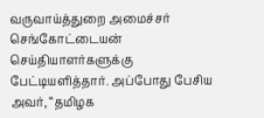வருவாய்த்துறை அமைச்சர் செங்கோட்டையன் செய்தியாளர்களுக்கு பேட்டியளித்தார். அப்போது பேசிய அவர், “தமிழக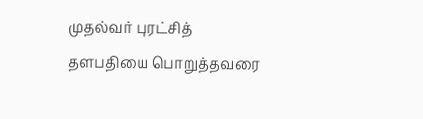முதல்வர் புரட்சித் தளபதியை பொறுத்தவரை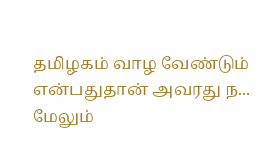தமிழகம் வாழ வேண்டும் என்பதுதான் அவரது ந... மேலும்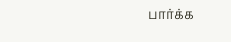பார்க்க